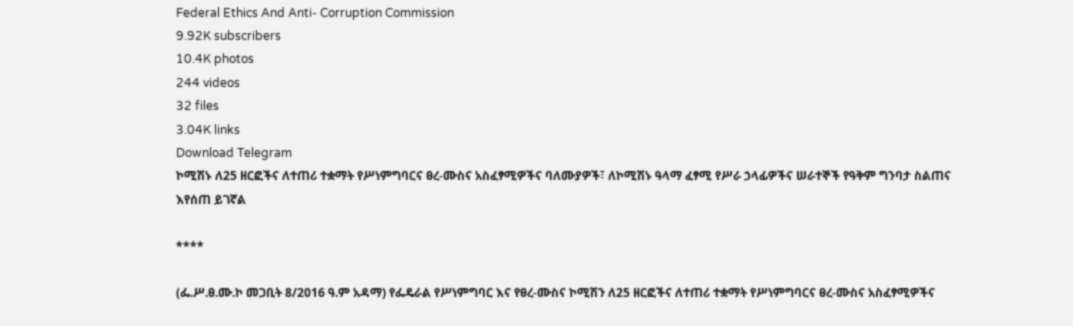Federal Ethics And Anti- Corruption Commission
9.92K subscribers
10.4K photos
244 videos
32 files
3.04K links
Download Telegram
ኮሚሽኑ ለ25 ዘርፎችና ለተጠሪ ተቋማት የሥነምግባርና ፀረ-ሙስና አስፈፃሚዎችና ባለሙያዎች፣ ለኮሚሽኑ ዓላማ ፈፃሚ የሥራ ኃላፊዎችና ሠራተኞች የዓቅም ግንባታ ስልጠና እየሰጠ ይገኛል

****

(ፌ.ሥ.ፀ.ሙ.ኮ መጋቢት 8/2016 ዓ.ም አዳማ) የፌዴራል የሥነምግባር እና የፀረ-ሙስና ኮሚሽን ለ25 ዘርፎችና ለተጠሪ ተቋማት የሥነምግባርና ፀረ-ሙስና አስፈፃሚዎችና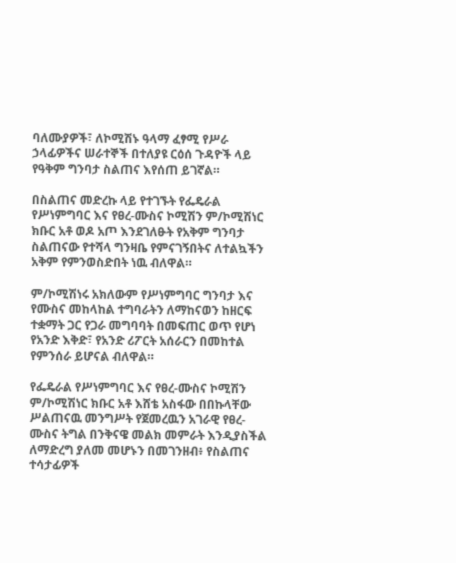ባለሙያዎች፣ ለኮሚሽኑ ዓላማ ፈፃሚ የሥራ ኃላፊዎችና ሠራተኞች በተለያዩ ርዕሰ ጉዳዮች ላይ የዓቅም ግንባታ ስልጠና እየሰጠ ይገኛል።

በስልጠና መድረኩ ላይ የተገኙት የፌዴራል የሥነምግባር እና የፀረ-ሙስና ኮሚሽን ም/ኮሚሽነር ክቡር አቶ ወዶ አጦ እንደገለፁት የአቅም ግንባታ ስልጠናው የተሻላ ግንዛቤ የምናገኝበትና ለተልኳችን አቅም የምንወስድበት ነዉ ብለዋል።

ም/ኮሚሽነሩ አክለውም የሥነምግባር ግንባታ እና የሙስና መከላከል ተግባራትን ለማከናወን ከዘርፍ ተቋማት ጋር የጋራ መግባባት በመፍጠር ወጥ የሆነ የአንድ እቅድ፣ የአንድ ሪፖርት አሰራርን በመከተል የምንሰራ ይሆናል ብለዋል።

የፌዴራል የሥነምግባር እና የፀረ-ሙስና ኮሚሽን ም/ኮሚሽነር ክቡር አቶ እሸቴ አስፋው በበኩላቸው ሥልጠናዉ መንግሥት የጀመረዉን አገራዊ የፀረ-ሙስና ትግል በንቅናዌ መልክ መምራት እንዲያስችል ለማድረግ ያለመ መሆኑን በመገንዘብ፥ የስልጠና ተሳታፊዎች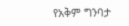የአቅም ግንባታ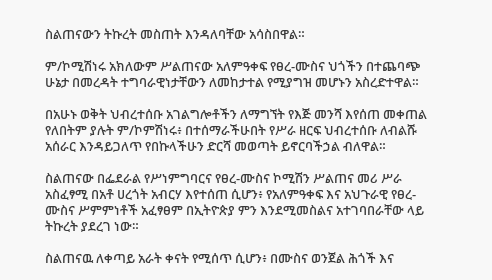ስልጠናውን ትኩረት መስጠት እንዳለባቸው አሳስበዋል።

ም/ኮሚሽነሩ አክለውም ሥልጠናው አለምዓቀፍ የፀረ-ሙስና ህጎችን በተጨባጭ ሁኔታ በመረዳት ተግባራዊነታቸውን ለመከታተል የሚያግዝ መሆኑን አስረድተዋል።

በአሁኑ ወቅት ህብረተሰቡ አገልግሎቶችን ለማግኘት የእጅ መንሻ እየሰጠ መቀጠል የለበትም ያሉት ም/ኮምሽነሩ፥ በተሰማራችሁበት የሥራ ዘርፍ ህብረተሰቡ ለብልሹ አሰራር እንዳይጋለጥ የበኩላችሁን ድርሻ መወጣት ይኖርባችኃል ብለዋል።

ስልጠናው በፌደራል የሥነምግባርና የፀረ-ሙስና ኮሚሽን ሥልጠና መሪ ሥራ አስፈፃሚ በአቶ ሀረጎት አብርሃ እየተሰጠ ሲሆን፥ የአለምዓቀፍ እና አህጉራዊ የፀረ-ሙስና ሥምምነቶች አፈፃፀም በኢትዮጵያ ምን እንደሚመስልና አተገባበራቸው ላይ ትኩረት ያደረገ ነው።

ስልጠናዉ ለቀጣይ አራት ቀናት የሚሰጥ ሲሆን፥ በሙስና ወንጀል ሕጎች እና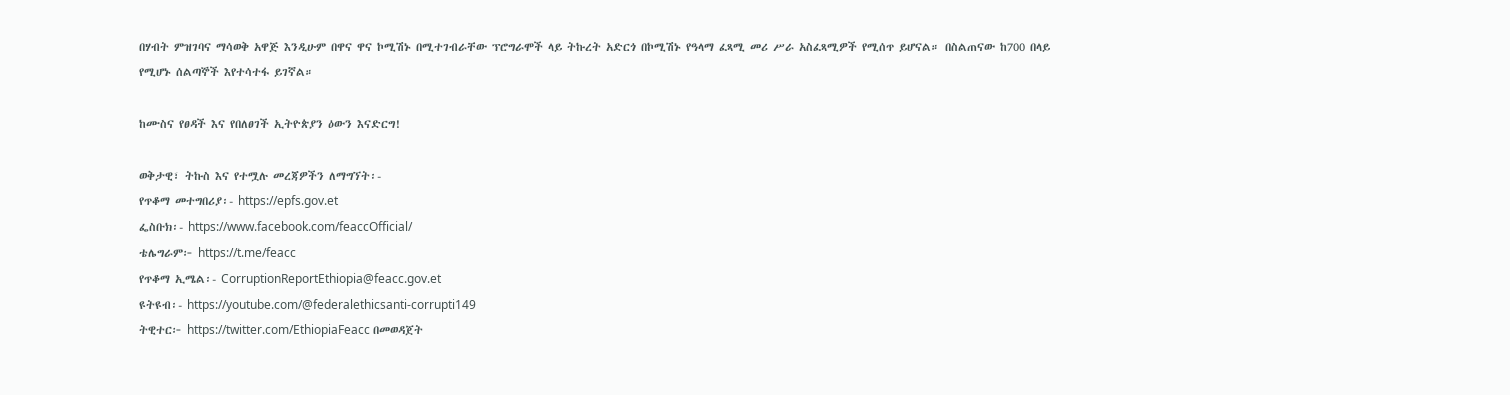በሃብት ምዝገባና ማሳወቅ አዋጅ እንዲሁም በዋና ዋና ኮሚሽኑ በሚተገብራቸው ፕሮግራሞች ላይ ትኩረት አድርጎ በኮሚሽኑ የዓላማ ፈጻሚ መሪ ሥራ አስፈጻሚዎች የሚሰጥ ይሆናል። በስልጠናው ከ700 በላይ የሚሆኑ ሰልጣኞች እየተሳተፋ ይገኛል።

ከሙስና የፀዳች እና የበለፀገች ኢትዮጵያን ዕውን እናድርግ!

ወቅታዊ፣ ትኩስ እና የተሟሉ መረጃዎችን ለማግኘት፡-
የጥቆማ መተግበሪያ፡- https://epfs.gov.et
ፌስቡክ፡- https://www.facebook.com/feaccOfficial/
ቴሌግራም፦ https://t.me/feacc
የጥቆማ ኢሜል፡- CorruptionReportEthiopia@feacc.gov.et
ዩትዩብ፡- https://youtube.com/@federalethicsanti-corrupti149
ትዊተር፦ https://twitter.com/EthiopiaFeacc በመወዳጀት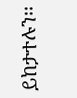ይከታተሉን፡፡